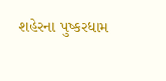શહેરના પુષ્કરધામ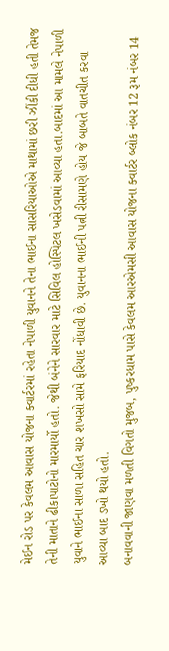મેઈન રોડ પર કેવલમ આવાસ યોજના ક્વાર્ટરમાં રહેતા નેપાળી યુવાનને તેના ભાઈના સાસરિયાઓએ માથામાં છરી ઝીંકી દીધી હતી તેમજ તેની માતાને ઢીકાપાટોનો મારમાર્યો હતો. જેથી બંનેને સારવાર માટે સિવિલ હોસ્પિટલ ખસેડવામાં આવ્યા હતા.બાદમાં આ મામલે નેપાળી યુવાને ભાઈના સાળા સહિત ચાર શખસો સામે ફરિયાદ નોંધાવી છે. યુવાનના ભાઈની પત્ની રીસામણે હોય જે બાબતે વાતચીત કરવા આવ્યા બાદ ડખો થયો હતો.
બનાવવાની જાણવા મળતી વિગતો મુજબ, પુષ્કરધામ પાસે કેવલમ આરએમસી આવાસ યોજના ક્વાર્ટર બ્લોક નંબર 12 રૂમ નંબર 14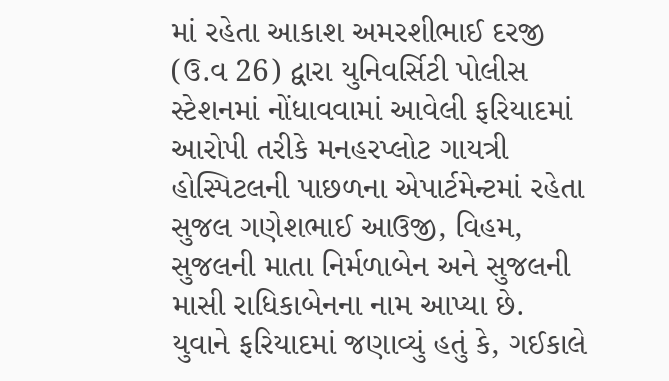માં રહેતા આકાશ અમરશીભાઈ દરજી (ઉ.વ 26) દ્વારા યુનિવર્સિટી પોલીસ સ્ટેશનમાં નોંધાવવામાં આવેલી ફરિયાદમાં આરોપી તરીકે મનહરપ્લોટ ગાયત્રી હોસ્પિટલની પાછળના એપાર્ટમેન્ટમાં રહેતા સુજલ ગણેશભાઈ આઉજી, વિહમ, સુજલની માતા નિર્મળાબેન અને સુજલની માસી રાધિકાબેનના નામ આપ્યા છે.
યુવાને ફરિયાદમાં જણાવ્યું હતું કે, ગઈકાલે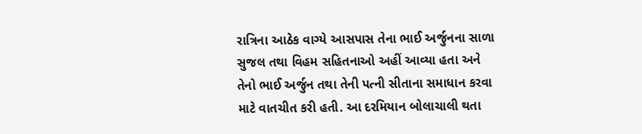રાત્રિના આઠેક વાગ્યે આસપાસ તેના ભાઈ અર્જુનના સાળા સુજલ તથા વિહમ સહિતનાઓ અહીં આવ્યા હતા અને તેનો ભાઈ અર્જુન તથા તેની પત્ની સીતાના સમાધાન કરવા માટે વાતચીત કરી હતી. આ દરમિયાન બોલાચાલી થતા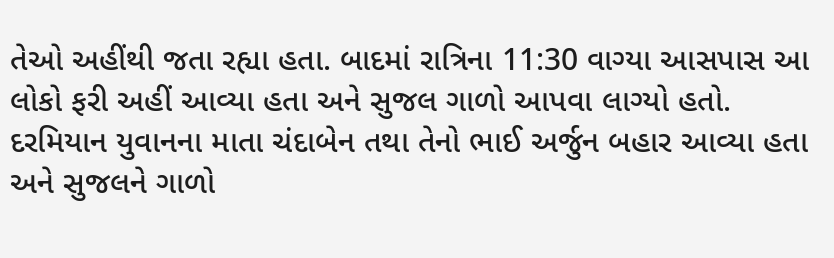તેઓ અહીંથી જતા રહ્યા હતા. બાદમાં રાત્રિના 11:30 વાગ્યા આસપાસ આ લોકો ફરી અહીં આવ્યા હતા અને સુજલ ગાળો આપવા લાગ્યો હતો. દરમિયાન યુવાનના માતા ચંદાબેન તથા તેનો ભાઈ અર્જુન બહાર આવ્યા હતા અને સુજલને ગાળો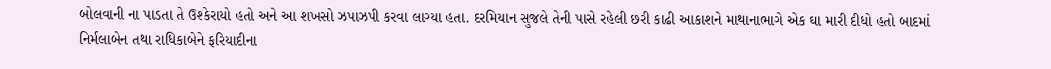બોલવાની ના પાડતા તે ઉશ્કેરાયો હતો અને આ શખસો ઝપાઝપી કરવા લાગ્યા હતા. દરમિયાન સુજલે તેની પાસે રહેલી છરી કાઢી આકાશને માથાનાભાગે એક ઘા મારી દીધો હતો બાદમાં નિર્મલાબેન તથા રાધિકાબેને ફરિયાદીના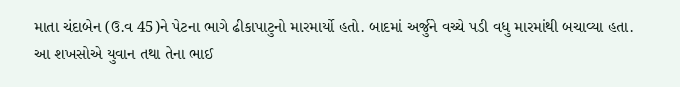માતા ચંદાબેન (ઉ.વ 45)ને પેટના ભાગે ઢીકાપાટુનો મારમાર્યો હતો. બાદમાં અર્જુને વચ્ચે પડી વધુ મારમાંથી બચાવ્યા હતા.
આ શખસોએ યુવાન તથા તેના ભાઈ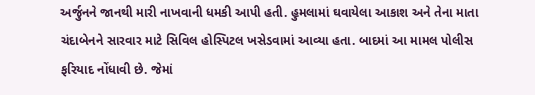અર્જુનને જાનથી મારી નાખવાની ધમકી આપી હતી. હુમલામાં ઘવાયેલા આકાશ અને તેના માતા ચંદાબેનને સારવાર માટે સિવિલ હોસ્પિટલ ખસેડવામાં આવ્યા હતા. બાદમાં આ મામલ પોલીસ ફરિયાદ નોંધાવી છે. જેમાં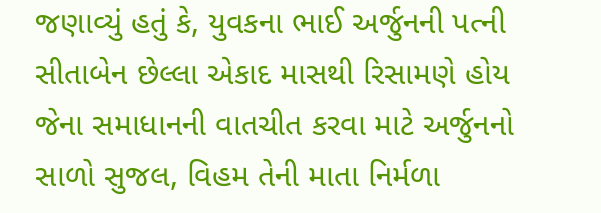જણાવ્યું હતું કે, યુવકના ભાઈ અર્જુનની પત્ની સીતાબેન છેલ્લા એકાદ માસથી રિસામણે હોય જેના સમાધાનની વાતચીત કરવા માટે અર્જુનનો સાળો સુજલ, વિહમ તેની માતા નિર્મળા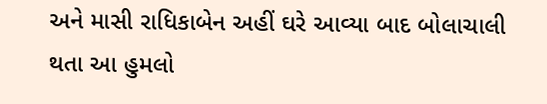અને માસી રાધિકાબેન અહીં ઘરે આવ્યા બાદ બોલાચાલી થતા આ હુમલો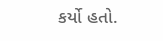કર્યો હતો.